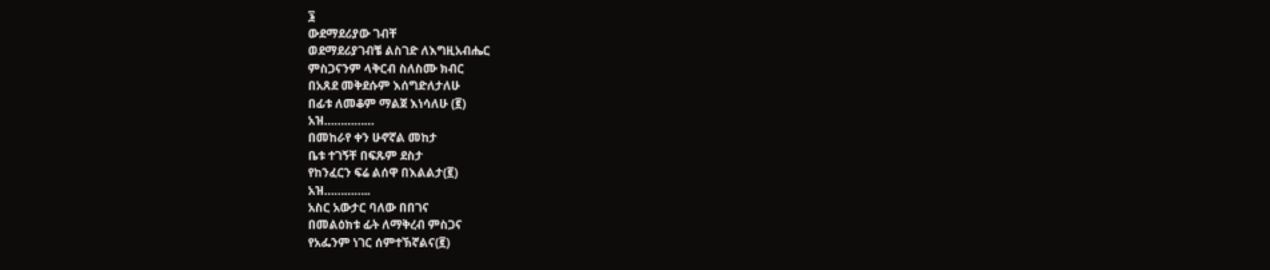፮
ውደማደሪያው ገብቸ
ወደማደሪያገብቼ ልስገድ ለእግዚአብሔር
ምስጋናንም ላቅርብ ስለስሙ ክብር
በአጸደ መቅደሱም እሰግድለታለሁ
በፊቱ ለመቆም ማልጀ እነሳለሁ (፪)
አዝ……………
በመከራየ ቀን ሁኖኛል መከታ
ቤቱ ተገኝቸ በፍጹም ደስታ
የከንፈርን ፍሬ ልሰዋ በእልልታ(፪)
አዝ…………..
አስር አውታር ባለው በበገና
በመልዕክቱ ፊት ለማቅረብ ምስጋና
የአፌንም ነገር ሰምተኽኛልና(፪)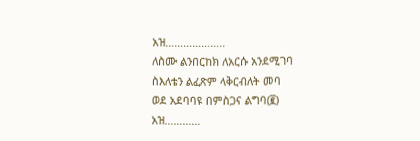አዝ………………..
ለስሙ ልንበርከክ ለአርሱ አንደሚገባ
ስእለቴን ልፈጽም ላቅርብለት መባ
ወደ አደባባዩ በምስጋና ልግባ(፪)
አዝ…………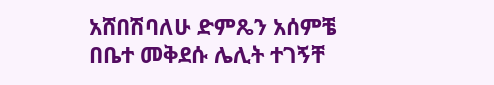አሸበሽባለሁ ድምጼን አሰምቼ
በቤተ መቅደሱ ሌሊት ተገኝቸ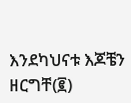እንደካህናቱ እጆቼን ዘርግቸ(፪)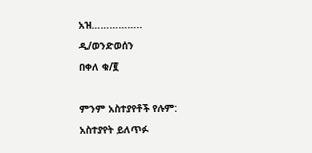አዝ……………..
ዲ/ወንድወሰን
በቀለ ቁ/፪

ምንም አስተያየቶች የሉም:
አስተያየት ይለጥፉ